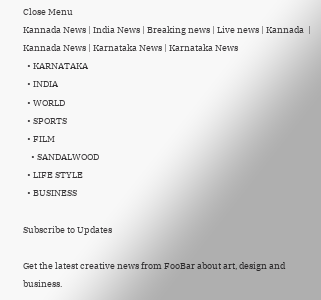Close Menu
Kannada News | India News | Breaking news | Live news | Kannada  | Kannada News | Karnataka News | Karnataka News
  • KARNATAKA
  • INDIA
  • WORLD
  • SPORTS
  • FILM
    • SANDALWOOD
  • LIFE STYLE
  • BUSINESS

Subscribe to Updates

Get the latest creative news from FooBar about art, design and business.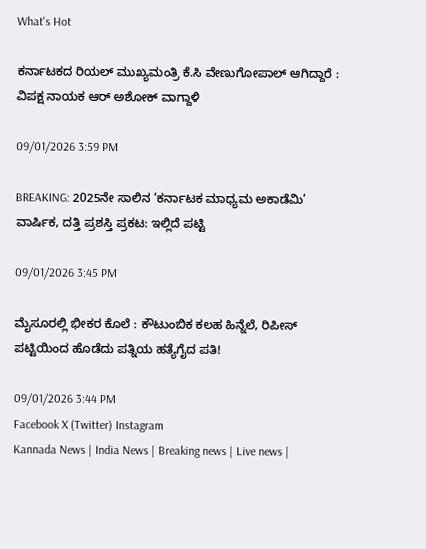What's Hot

ಕರ್ನಾಟಕದ ರಿಯಲ್ ಮುಖ್ಯಮಂತ್ರಿ ಕೆ.ಸಿ ವೇಣುಗೋಪಾಲ್ ಆಗಿದ್ದಾರೆ : ವಿಪಕ್ಷ ನಾಯಕ ಆರ್ ಅಶೋಕ್ ವಾಗ್ದಾಳಿ

09/01/2026 3:59 PM

BREAKING: 2025ನೇ ಸಾಲಿನ ‘ಕರ್ನಾಟಕ ಮಾಧ್ಯಮ ಅಕಾಡೆಮಿ’ ವಾರ್ಷಿಕ, ದತ್ತಿ ಪ್ರಶಸ್ತಿ ಪ್ರಕಟ: ಇಲ್ಲಿದೆ ಪಟ್ಟಿ

09/01/2026 3:45 PM

ಮೈಸೂರಲ್ಲಿ ಭೀಕರ ಕೊಲೆ : ಕೌಟುಂಬಿಕ ಕಲಹ ಹಿನ್ನೆಲೆ, ರಿಪೀಸ್ ಪಟ್ಟಿಯಿಂದ ಹೊಡೆದು ಪತ್ನಿಯ ಹತ್ಯೆಗೈದ ಪತಿ!

09/01/2026 3:44 PM
Facebook X (Twitter) Instagram
Kannada News | India News | Breaking news | Live news |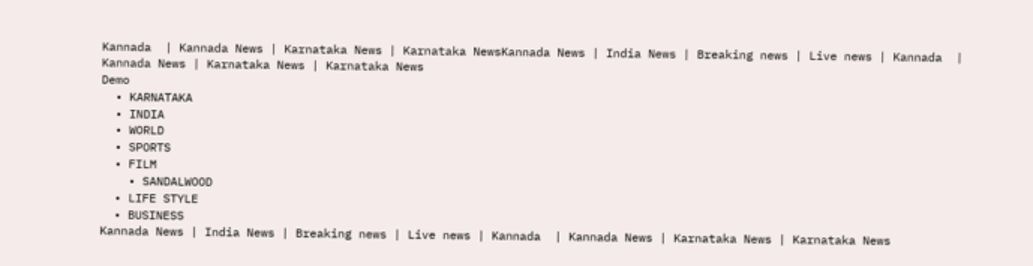Kannada  | Kannada News | Karnataka News | Karnataka NewsKannada News | India News | Breaking news | Live news | Kannada  | Kannada News | Karnataka News | Karnataka News
Demo
  • KARNATAKA
  • INDIA
  • WORLD
  • SPORTS
  • FILM
    • SANDALWOOD
  • LIFE STYLE
  • BUSINESS
Kannada News | India News | Breaking news | Live news | Kannada  | Kannada News | Karnataka News | Karnataka News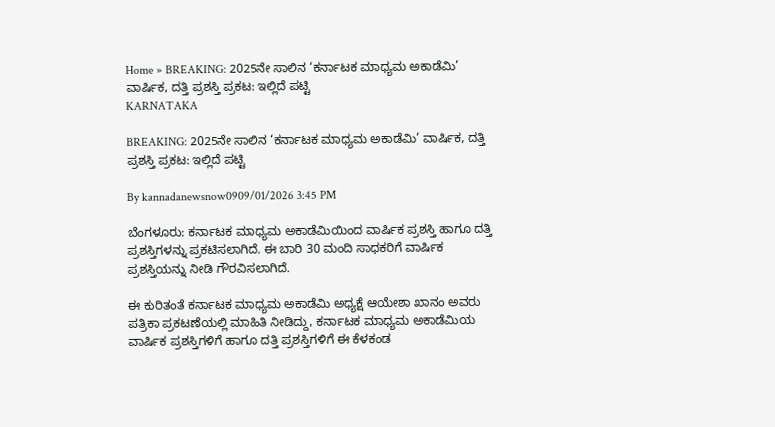Home » BREAKING: 2025ನೇ ಸಾಲಿನ ‘ಕರ್ನಾಟಕ ಮಾಧ್ಯಮ ಅಕಾಡೆಮಿ’ ವಾರ್ಷಿಕ, ದತ್ತಿ ಪ್ರಶಸ್ತಿ ಪ್ರಕಟ: ಇಲ್ಲಿದೆ ಪಟ್ಟಿ
KARNATAKA

BREAKING: 2025ನೇ ಸಾಲಿನ ‘ಕರ್ನಾಟಕ ಮಾಧ್ಯಮ ಅಕಾಡೆಮಿ’ ವಾರ್ಷಿಕ, ದತ್ತಿ ಪ್ರಶಸ್ತಿ ಪ್ರಕಟ: ಇಲ್ಲಿದೆ ಪಟ್ಟಿ

By kannadanewsnow0909/01/2026 3:45 PM

ಬೆಂಗಳೂರು: ಕರ್ನಾಟಕ ಮಾಧ್ಯಮ ಅಕಾಡೆಮಿಯಿಂದ ವಾರ್ಷಿಕ ಪ್ರಶಸ್ತಿ ಹಾಗೂ ದತ್ತಿ ಪ್ರಶಸ್ತಿಗಳನ್ನು ಪ್ರಕಟಿಸಲಾಗಿದೆ. ಈ ಬಾರಿ 30 ಮಂದಿ ಸಾಧಕರಿಗೆ ವಾರ್ಷಿಕ ಪ್ರಶಸ್ತಿಯನ್ನು ನೀಡಿ ಗೌರವಿಸಲಾಗಿದೆ.

ಈ ಕುರಿತಂತೆ ಕರ್ನಾಟಕ ಮಾಧ್ಯಮ ಅಕಾಡೆಮಿ ಅಧ್ಯಕ್ಷೆ ಆಯೇಶಾ ಖಾನಂ ಅವರು ಪತ್ರಿಕಾ ಪ್ರಕಟಣೆಯಲ್ಲಿ ಮಾಹಿತಿ ನೀಡಿದ್ದು, ಕರ್ನಾಟಕ ಮಾಧ್ಯಮ ಅಕಾಡೆಮಿಯ ವಾರ್ಷಿಕ ಪ್ರಶಸ್ತಿಗಳಿಗೆ ಹಾಗೂ ದತ್ತಿ ಪ್ರಶಸ್ತಿಗಳಿಗೆ ಈ ಕೆಳಕಂಡ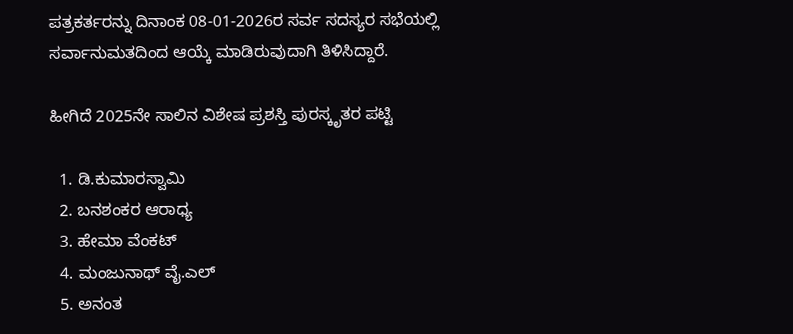ಪತ್ರಕರ್ತರನ್ನು ದಿನಾಂಕ 08-01-2026ರ ಸರ್ವ ಸದಸ್ಯರ ಸಭೆಯಲ್ಲಿ ಸರ್ವಾನುಮತದಿಂದ ಆಯ್ಕೆ ಮಾಡಿರುವುದಾಗಿ ತಿಳಿಸಿದ್ದಾರೆ.

ಹೀಗಿದೆ 2025ನೇ ಸಾಲಿನ ವಿಶೇಷ ಪ್ರಶಸ್ತಿ ಪುರಸ್ಕೃತರ ಪಟ್ಟಿ

  1. ಡಿ.ಕುಮಾರಸ್ವಾಮಿ
  2. ಬನಶಂಕರ ಆರಾಧ್ಯ
  3. ಹೇಮಾ ವೆಂಕಟ್
  4. ಮಂಜುನಾಥ್ ವೈ.ಎಲ್
  5. ಅನಂತ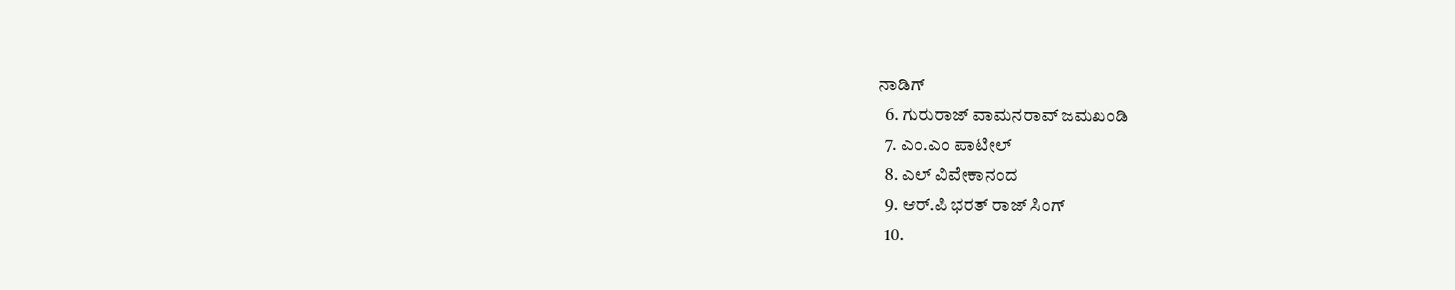ನಾಡಿಗ್
  6. ಗುರುರಾಜ್ ವಾಮನರಾವ್ ಜಮಖಂಡಿ
  7. ಎಂ.ಎಂ ಪಾಟೀಲ್
  8. ಎಲ್ ವಿವೇಕಾನಂದ
  9. ಆರ್.ಪಿ ಭರತ್ ರಾಜ್ ಸಿಂಗ್
  10.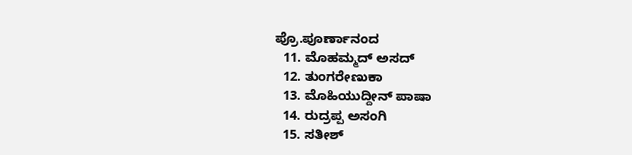ಪ್ರೊ.ಪೂರ್ಣಾನಂದ
  11. ಮೊಹಮ್ಮದ್ ಅಸದ್
  12. ತುಂಗರೇಣುಕಾ
  13. ಮೊಹಿಯುದ್ದೀನ್ ಪಾಷಾ
  14. ರುದ್ರಪ್ಪ ಅಸಂಗಿ
  15. ಸತೀಶ್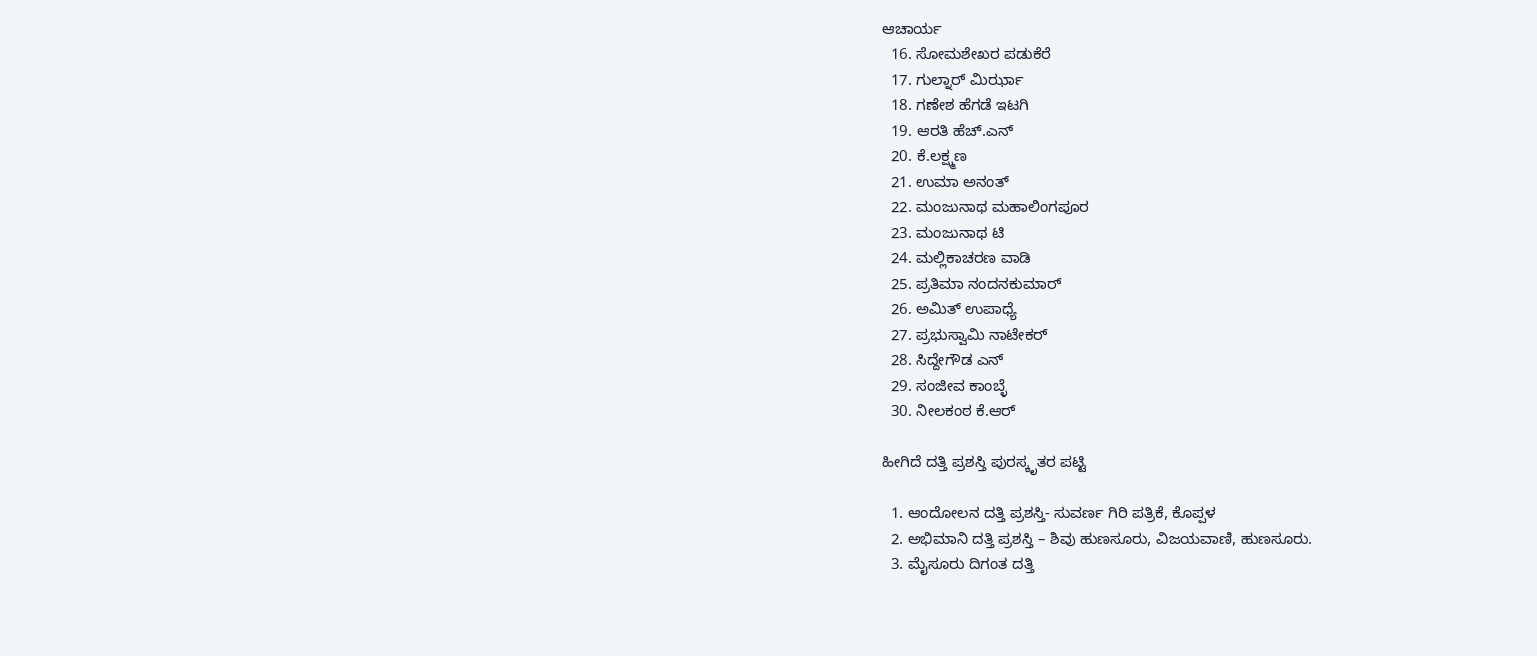ಆಚಾರ್ಯ
  16. ಸೋಮಶೇಖರ ಪಡುಕೆರೆ
  17. ಗುಲ್ನಾರ್ ಮಿರ್ಝಾ
  18. ಗಣೇಶ ಹೆಗಡೆ ಇಟಗಿ
  19. ಆರತಿ ಹೆಚ್.ಎನ್
  20. ಕೆ.ಲಕ್ಷ್ಮಣ
  21. ಉಮಾ ಅನಂತ್
  22. ಮಂಜುನಾಥ ಮಹಾಲಿಂಗಪೂರ
  23. ಮಂಜುನಾಥ ಟಿ
  24. ಮಲ್ಲಿಕಾಚರಣ ವಾಡಿ
  25. ಪ್ರತಿಮಾ ನಂದನಕುಮಾರ್
  26. ಅಮಿತ್ ಉಪಾಧ್ಯೆ
  27. ಪ್ರಭುಸ್ವಾಮಿ ನಾಟೇಕರ್
  28. ಸಿದ್ದೇಗೌಡ ಎನ್
  29. ಸಂಜೀವ ಕಾಂಬ್ಳೆ
  30. ನೀಲಕಂಠ ಕೆ.ಆರ್

ಹೀಗಿದೆ ದತ್ತಿ ಪ್ರಶಸ್ತಿ ಪುರಸ್ಕೃತರ ಪಟ್ಟಿ

  1. ಆಂದೋಲನ ದತ್ತಿ ಪ್ರಶಸ್ತಿ- ಸುವರ್ಣ ಗಿರಿ ಪತ್ರಿಕೆ, ಕೊಪ್ಪಳ
  2. ಅಭಿಮಾನಿ ದತ್ತಿ ಪ್ರಶಸ್ತಿ – ಶಿವು ಹುಣಸೂರು, ವಿಜಯವಾಣಿ, ಹುಣಸೂರು.
  3. ಮೈಸೂರು ದಿಗಂತ ದತ್ತಿ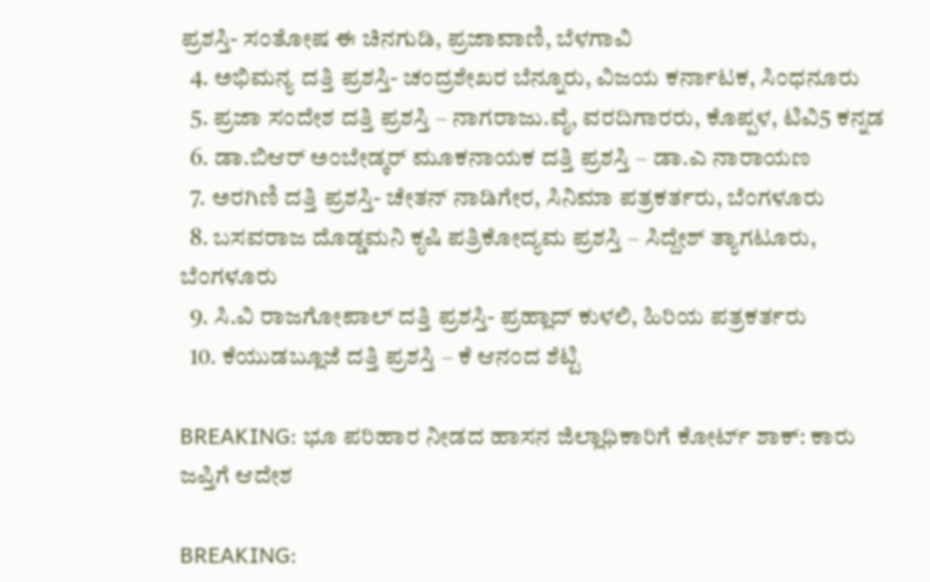ಪ್ರಶಸ್ತಿ- ಸಂತೋಷ ಈ ಚಿನಗುಡಿ, ಪ್ರಜಾವಾಣಿ, ಬೆಳಗಾವಿ
  4. ಅಭಿಮನ್ಯ ದತ್ತಿ ಪ್ರಶಸ್ತಿ- ಚಂದ್ರಶೇಖರ ಬೆನ್ನೂರು, ವಿಜಯ ಕರ್ನಾಟಕ, ಸಿಂಧನೂರು
  5. ಪ್ರಜಾ ಸಂದೇಶ ದತ್ತಿ ಪ್ರಶಸ್ತಿ – ನಾಗರಾಜು.ವೈ, ವರದಿಗಾರರು, ಕೊಪ್ಪಳ, ಟಿವಿ5 ಕನ್ನಡ
  6. ಡಾ.ಬಿಆರ್ ಅಂಬೇಡ್ಕರ್ ಮೂಕನಾಯಕ ದತ್ತಿ ಪ್ರಶಸ್ತಿ – ಡಾ.ಎ ನಾರಾಯಣ
  7. ಅರಗಿಣಿ ದತ್ತಿ ಪ್ರಶಸ್ತಿ- ಚೇತನ್ ನಾಡಿಗೇರ, ಸಿನಿಮಾ ಪತ್ರಕರ್ತರು, ಬೆಂಗಳೂರು
  8. ಬಸವರಾಜ ದೊಡ್ಡಮನಿ ಕೃಷಿ ಪತ್ರಿಕೋದ್ಯಮ ಪ್ರಶಸ್ತಿ – ಸಿದ್ದೇಶ್ ತ್ಯಾಗಟೂರು, ಬೆಂಗಳೂರು
  9. ಸಿ.ವಿ ರಾಜಗೋಪಾಲ್ ದತ್ತಿ ಪ್ರಶಸ್ತಿ- ಪ್ರಹ್ಲಾದ್ ಕುಳಲಿ, ಹಿರಿಯ ಪತ್ರಕರ್ತರು
  10. ಕೆಯುಡಬ್ಲೂಜೆ ದತ್ತಿ ಪ್ರಶಸ್ತಿ – ಕೆ ಆನಂದ ಶೆಟ್ಟಿ

BREAKING: ಭೂ ಪರಿಹಾರ ನೀಡದ ಹಾಸನ ಜಿಲ್ಲಾಧಿಕಾರಿಗೆ ಕೋರ್ಟ್ ಶಾಕ್: ಕಾರು ಜಪ್ತಿಗೆ ಆದೇಶ

BREAKING: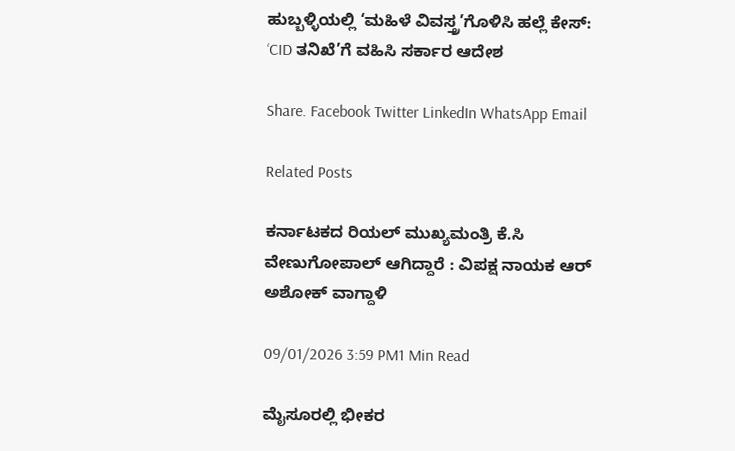ಹುಬ್ಬಳ್ಳಿಯಲ್ಲಿ ‘ಮಹಿಳೆ ವಿವಸ್ತ್ರ’ಗೊಳಿಸಿ ಹಲ್ಲೆ ಕೇಸ್: ‘CID ತನಿಖೆ’ಗೆ ವಹಿಸಿ ಸರ್ಕಾರ ಆದೇಶ

Share. Facebook Twitter LinkedIn WhatsApp Email

Related Posts

ಕರ್ನಾಟಕದ ರಿಯಲ್ ಮುಖ್ಯಮಂತ್ರಿ ಕೆ.ಸಿ ವೇಣುಗೋಪಾಲ್ ಆಗಿದ್ದಾರೆ : ವಿಪಕ್ಷ ನಾಯಕ ಆರ್ ಅಶೋಕ್ ವಾಗ್ದಾಳಿ

09/01/2026 3:59 PM1 Min Read

ಮೈಸೂರಲ್ಲಿ ಭೀಕರ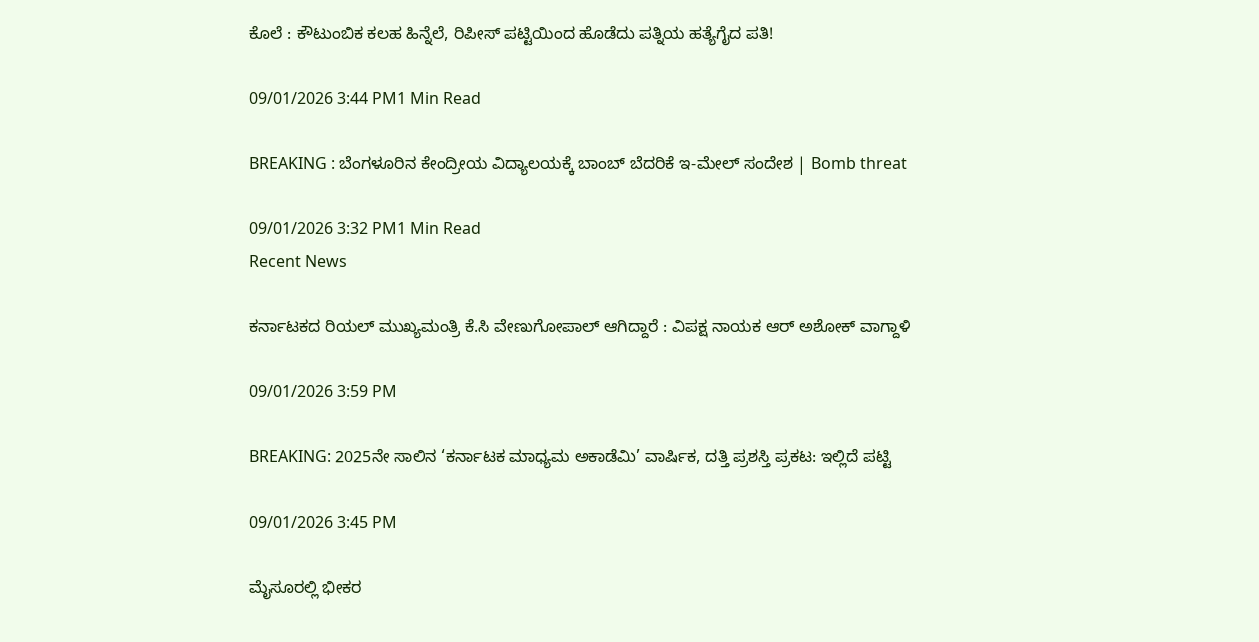ಕೊಲೆ : ಕೌಟುಂಬಿಕ ಕಲಹ ಹಿನ್ನೆಲೆ, ರಿಪೀಸ್ ಪಟ್ಟಿಯಿಂದ ಹೊಡೆದು ಪತ್ನಿಯ ಹತ್ಯೆಗೈದ ಪತಿ!

09/01/2026 3:44 PM1 Min Read

BREAKING : ಬೆಂಗಳೂರಿನ ಕೇಂದ್ರೀಯ ವಿದ್ಯಾಲಯಕ್ಕೆ ಬಾಂಬ್ ಬೆದರಿಕೆ ಇ-ಮೇಲ್ ಸಂದೇಶ | Bomb threat

09/01/2026 3:32 PM1 Min Read
Recent News

ಕರ್ನಾಟಕದ ರಿಯಲ್ ಮುಖ್ಯಮಂತ್ರಿ ಕೆ.ಸಿ ವೇಣುಗೋಪಾಲ್ ಆಗಿದ್ದಾರೆ : ವಿಪಕ್ಷ ನಾಯಕ ಆರ್ ಅಶೋಕ್ ವಾಗ್ದಾಳಿ

09/01/2026 3:59 PM

BREAKING: 2025ನೇ ಸಾಲಿನ ‘ಕರ್ನಾಟಕ ಮಾಧ್ಯಮ ಅಕಾಡೆಮಿ’ ವಾರ್ಷಿಕ, ದತ್ತಿ ಪ್ರಶಸ್ತಿ ಪ್ರಕಟ: ಇಲ್ಲಿದೆ ಪಟ್ಟಿ

09/01/2026 3:45 PM

ಮೈಸೂರಲ್ಲಿ ಭೀಕರ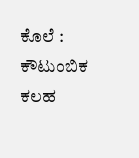ಕೊಲೆ : ಕೌಟುಂಬಿಕ ಕಲಹ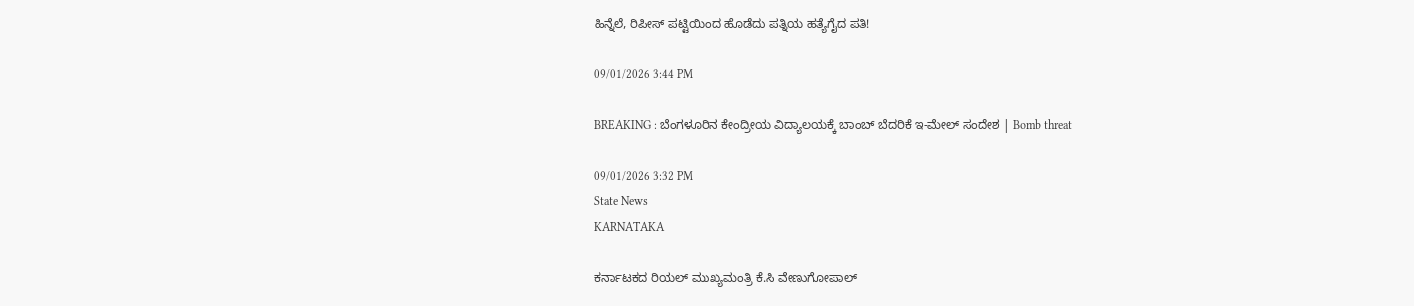ಹಿನ್ನೆಲೆ, ರಿಪೀಸ್ ಪಟ್ಟಿಯಿಂದ ಹೊಡೆದು ಪತ್ನಿಯ ಹತ್ಯೆಗೈದ ಪತಿ!

09/01/2026 3:44 PM

BREAKING : ಬೆಂಗಳೂರಿನ ಕೇಂದ್ರೀಯ ವಿದ್ಯಾಲಯಕ್ಕೆ ಬಾಂಬ್ ಬೆದರಿಕೆ ಇ-ಮೇಲ್ ಸಂದೇಶ | Bomb threat

09/01/2026 3:32 PM
State News
KARNATAKA

ಕರ್ನಾಟಕದ ರಿಯಲ್ ಮುಖ್ಯಮಂತ್ರಿ ಕೆ.ಸಿ ವೇಣುಗೋಪಾಲ್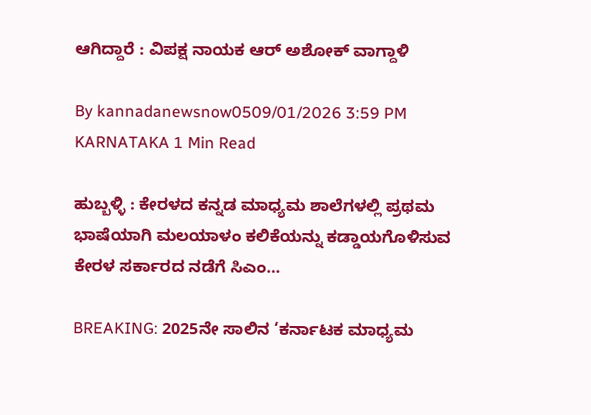ಆಗಿದ್ದಾರೆ : ವಿಪಕ್ಷ ನಾಯಕ ಆರ್ ಅಶೋಕ್ ವಾಗ್ದಾಳಿ

By kannadanewsnow0509/01/2026 3:59 PM KARNATAKA 1 Min Read

ಹುಬ್ಬಳ್ಳಿ : ಕೇರಳದ ಕನ್ನಡ ಮಾಧ್ಯಮ ಶಾಲೆಗಳಲ್ಲಿ ಪ್ರಥಮ ಭಾಷೆಯಾಗಿ ಮಲಯಾಳಂ ಕಲಿಕೆಯನ್ನು ಕಡ್ಡಾಯಗೊಳಿಸುವ ಕೇರಳ ಸರ್ಕಾರದ ನಡೆಗೆ ಸಿಎಂ…

BREAKING: 2025ನೇ ಸಾಲಿನ ‘ಕರ್ನಾಟಕ ಮಾಧ್ಯಮ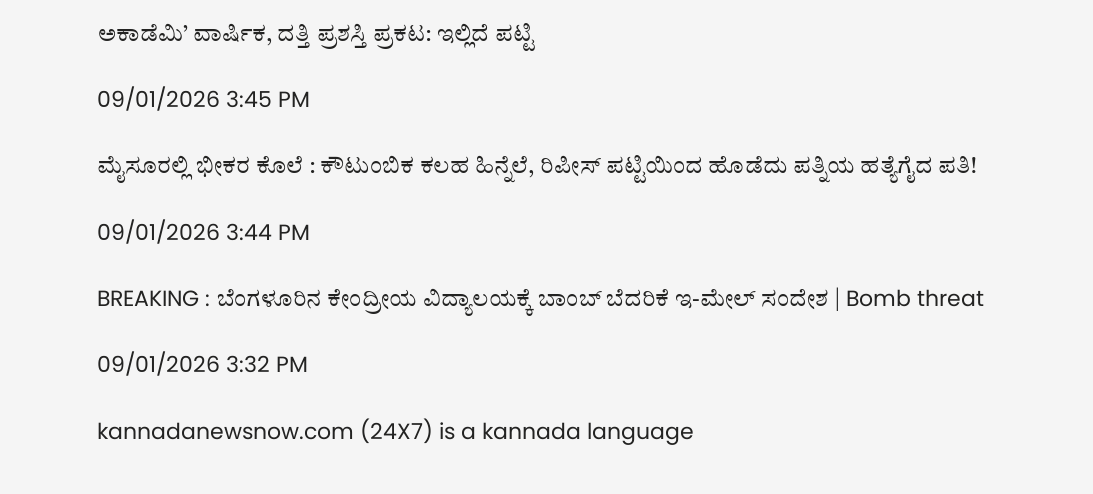ಅಕಾಡೆಮಿ’ ವಾರ್ಷಿಕ, ದತ್ತಿ ಪ್ರಶಸ್ತಿ ಪ್ರಕಟ: ಇಲ್ಲಿದೆ ಪಟ್ಟಿ

09/01/2026 3:45 PM

ಮೈಸೂರಲ್ಲಿ ಭೀಕರ ಕೊಲೆ : ಕೌಟುಂಬಿಕ ಕಲಹ ಹಿನ್ನೆಲೆ, ರಿಪೀಸ್ ಪಟ್ಟಿಯಿಂದ ಹೊಡೆದು ಪತ್ನಿಯ ಹತ್ಯೆಗೈದ ಪತಿ!

09/01/2026 3:44 PM

BREAKING : ಬೆಂಗಳೂರಿನ ಕೇಂದ್ರೀಯ ವಿದ್ಯಾಲಯಕ್ಕೆ ಬಾಂಬ್ ಬೆದರಿಕೆ ಇ-ಮೇಲ್ ಸಂದೇಶ | Bomb threat

09/01/2026 3:32 PM

kannadanewsnow.com (24X7) is a kannada language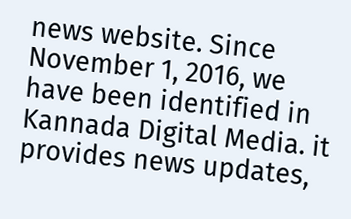news website. Since November 1, 2016, we have been identified in Kannada Digital Media. it provides news updates,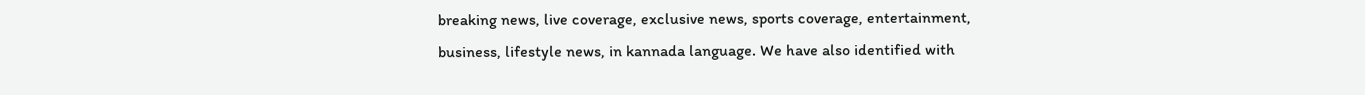breaking news, live coverage, exclusive news, sports coverage, entertainment, business, lifestyle news, in kannada language. We have also identified with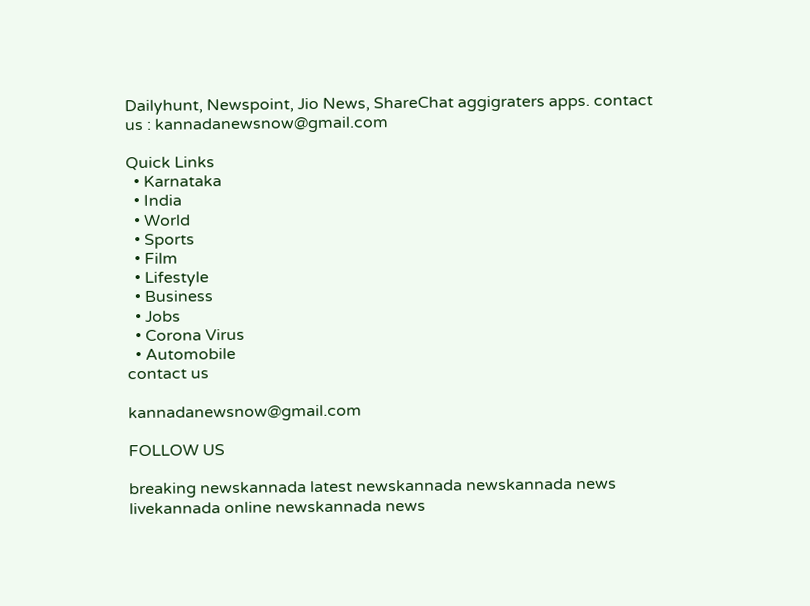Dailyhunt, Newspoint, Jio News, ShareChat aggigraters apps. contact us : kannadanewsnow@gmail.com

Quick Links
  • Karnataka
  • India
  • World
  • Sports
  • Film
  • Lifestyle
  • Business
  • Jobs
  • Corona Virus
  • Automobile
contact us

kannadanewsnow@gmail.com

FOLLOW US

breaking newskannada latest newskannada newskannada news livekannada online newskannada news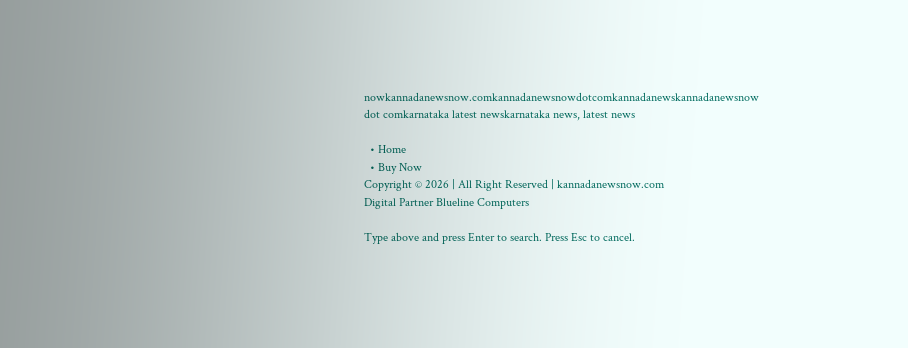nowkannadanewsnow.comkannadanewsnowdotcomkannadanewskannadanewsnow dot comkarnataka latest newskarnataka news, latest news

  • Home
  • Buy Now
Copyright © 2026 | All Right Reserved | kannadanewsnow.com
Digital Partner Blueline Computers

Type above and press Enter to search. Press Esc to cancel.